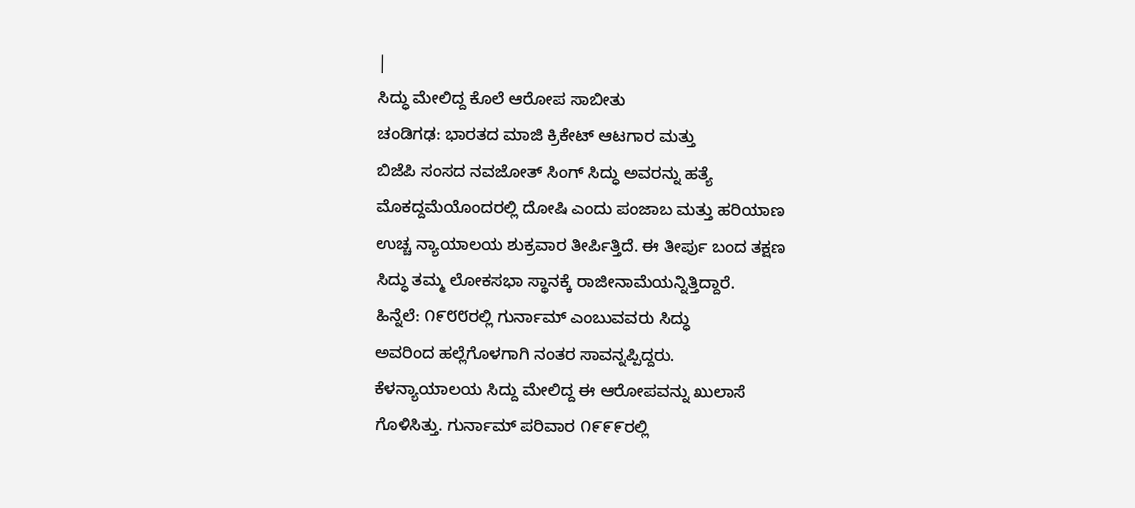|
ಸಿದ್ಧು ಮೇಲಿದ್ದ ಕೊಲೆ ಆರೋಪ ಸಾಬೀತು
ಚಂಡಿಗಢ: ಭಾರತದ ಮಾಜಿ ಕ್ರಿಕೇಟ್ ಆಟಗಾರ ಮತ್ತು
ಬಿಜೆಪಿ ಸಂಸದ ನವಜೋತ್ ಸಿಂಗ್ ಸಿದ್ಧು ಅವರನ್ನು ಹತ್ಯೆ
ಮೊಕದ್ದಮೆಯೊಂದರಲ್ಲಿ ದೋಷಿ ಎಂದು ಪಂಜಾಬ ಮತ್ತು ಹರಿಯಾಣ
ಉಚ್ಚ ನ್ಯಾಯಾಲಯ ಶುಕ್ರವಾರ ತೀರ್ಪಿತ್ತಿದೆ. ಈ ತೀರ್ಪು ಬಂದ ತಕ್ಷಣ
ಸಿದ್ಧು ತಮ್ಮ ಲೋಕಸಭಾ ಸ್ಥಾನಕ್ಕೆ ರಾಜೀನಾಮೆಯನ್ನಿತ್ತಿದ್ದಾರೆ.
ಹಿನ್ನೆಲೆ: ೧೯೮೮ರಲ್ಲಿ ಗುರ್ನಾಮ್ ಎಂಬುವವರು ಸಿದ್ಧು
ಅವರಿಂದ ಹಲ್ಲೆಗೊಳಗಾಗಿ ನಂತರ ಸಾವನ್ನಪ್ಪಿದ್ದರು.
ಕೆಳನ್ಯಾಯಾಲಯ ಸಿದ್ದು ಮೇಲಿದ್ದ ಈ ಆರೋಪವನ್ನು ಖುಲಾಸೆ
ಗೊಳಿಸಿತ್ತು. ಗುರ್ನಾಮ್ ಪರಿವಾರ ೧೯೯೯ರಲ್ಲಿ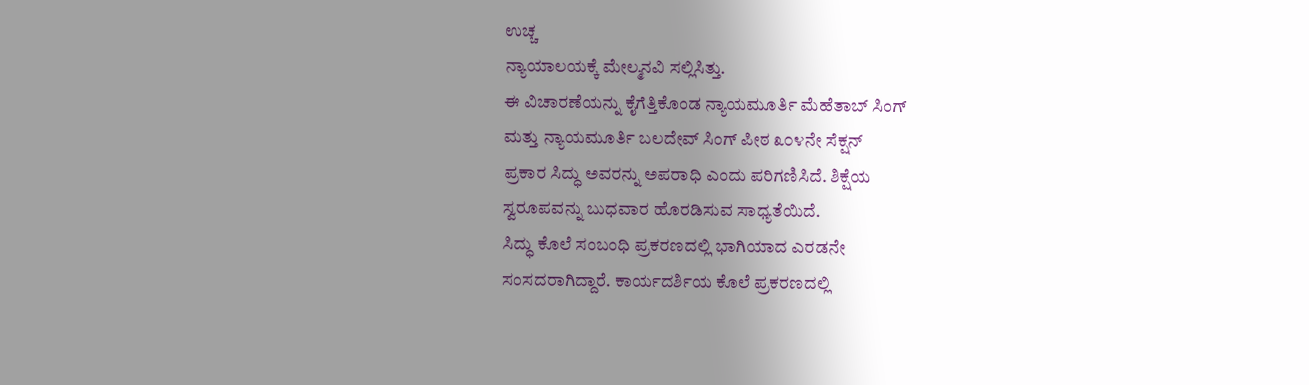ಉಚ್ಚ
ನ್ಯಾಯಾಲಯಕ್ಕೆ ಮೇಲ್ಮನವಿ ಸಲ್ಲಿಸಿತ್ತು.
ಈ ವಿಚಾರಣೆಯನ್ನು ಕೈಗೆತ್ತಿಕೊಂಡ ನ್ಯಾಯಮೂರ್ತಿ ಮೆಹೆತಾಬ್ ಸಿಂಗ್
ಮತ್ತು ನ್ಯಾಯಮೂರ್ತಿ ಬಲದೇವ್ ಸಿಂಗ್ ಪೀಠ ೩೦೪ನೇ ಸೆಕ್ಷನ್
ಪ್ರಕಾರ ಸಿದ್ಧು ಅವರನ್ನು ಅಪರಾಧಿ ಎಂದು ಪರಿಗಣಿಸಿದೆ. ಶಿಕ್ಷೆಯ
ಸ್ವರೂಪವನ್ನು ಬುಧವಾರ ಹೊರಡಿಸುವ ಸಾಧ್ಯತೆಯಿದೆ.
ಸಿದ್ಧು ಕೊಲೆ ಸಂಬಂಧಿ ಪ್ರಕರಣದಲ್ಲಿ ಭಾಗಿಯಾದ ಎರಡನೇ
ಸಂಸದರಾಗಿದ್ದಾರೆ. ಕಾರ್ಯದರ್ಶಿಯ ಕೊಲೆ ಪ್ರಕರಣದಲ್ಲಿ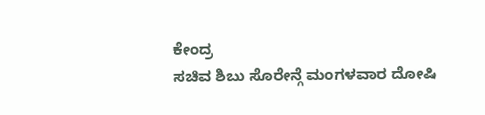ಕೇಂದ್ರ
ಸಚಿವ ಶಿಬು ಸೊರೇನ್ಗೆ ಮಂಗಳವಾರ ದೋಷಿ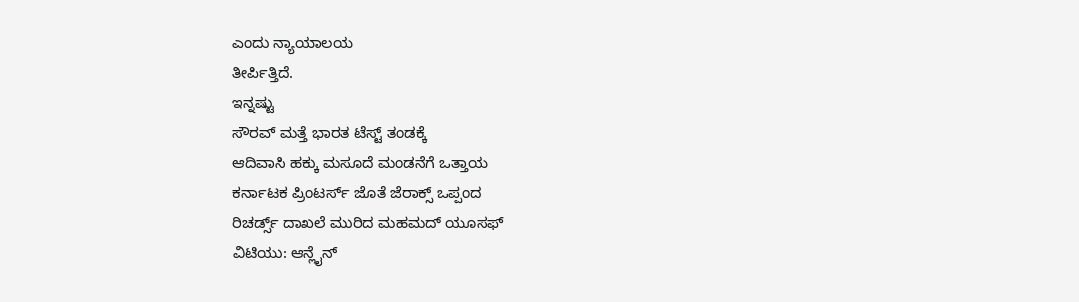ಎಂದು ನ್ಯಾಯಾಲಯ
ತೀರ್ಪಿತ್ತಿದೆ.
ಇನ್ನಷ್ಟು
ಸೌರವ್ ಮತ್ತೆ ಭಾರತ ಟೆಸ್ಟ್ ತಂಡಕ್ಕೆ
ಆದಿವಾಸಿ ಹಕ್ಕು ಮಸೂದೆ ಮಂಡನೆಗೆ ಒತ್ತಾಯ
ಕರ್ನಾಟಕ ಪ್ರಿಂಟರ್ಸ್ ಜೊತೆ ಜೆರಾಕ್ಸ್ ಒಪ್ಪಂದ
ರಿಚರ್ಡ್ಸ್ ದಾಖಲೆ ಮುರಿದ ಮಹಮದ್ ಯೂಸಫ್
ವಿಟಿಯು: ಆನ್ಲೈನ್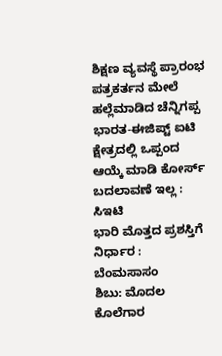ಶಿಕ್ಷಣ ವ್ಯವಸ್ಥೆ ಪ್ರಾರಂಭ
ಪತ್ರಕರ್ತನ ಮೇಲೆ ಹಲ್ಲೆಮಾಡಿದ ಚೆನ್ನಿಗಪ್ಪ
ಭಾರತ-ಈಜಿಪ್ಟ್ ಐಟಿ
ಕ್ಷೇತ್ರದಲ್ಲಿ ಒಪ್ಪಂದ
ಆಯ್ಕೆ ಮಾಡಿ ಕೋರ್ಸ್
ಬದಲಾವಣೆ ಇಲ್ಲ : ಸಿಇಟಿ
ಭಾರಿ ಮೊತ್ತದ ಪ್ರಶಸ್ತಿಗೆ
ನಿರ್ಧಾರ : ಬೆಂಮಸಾಸಂ
ಶಿಬು: ಮೊದಲ ಕೊಲೆಗಾರ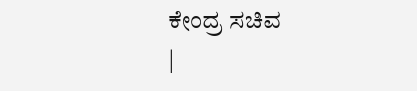ಕೇಂದ್ರ ಸಚಿವ
|